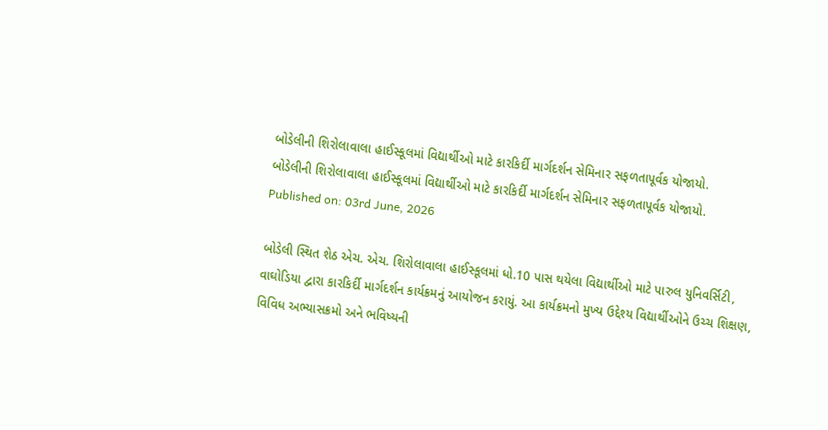બોડેલીની શિરોલાવાલા હાઈસ્કૂલમાં વિદ્યાર્થીઓ માટે કારકિર્દી માર્ગદર્શન સેમિનાર સફળતાપૂર્વક યોજાયો.
બોડેલીની શિરોલાવાલા હાઈસ્કૂલમાં વિદ્યાર્થીઓ માટે કારકિર્દી માર્ગદર્શન સેમિનાર સફળતાપૂર્વક યોજાયો.
Published on: 03rd June, 2026

બોડેલી સ્થિત શેઠ એચ. એચ. શિરોલાવાલા હાઈસ્કૂલમાં ધો.10 પાસ થયેલા વિદ્યાર્થીઓ માટે પારુલ યુનિવર્સિટી, વાઘોડિયા દ્વારા કારકિર્દી માર્ગદર્શન કાર્યક્રમનું આયોજન કરાયું. આ કાર્યક્રમનો મુખ્ય ઉદ્દેશ્ય વિદ્યાર્થીઓને ઉચ્ચ શિક્ષણ, વિવિધ અભ્યાસક્રમો અને ભવિષ્યની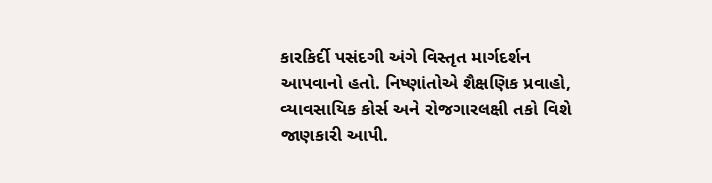કારકિર્દી પસંદગી અંગે વિસ્તૃત માર્ગદર્શન આપવાનો હતો. નિષ્ણાંતોએ શૈક્ષણિક પ્રવાહો, વ્યાવસાયિક કોર્સ અને રોજગારલક્ષી તકો વિશે જાણકારી આપી.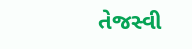તેજસ્વી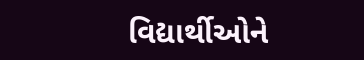વિદ્યાર્થીઓને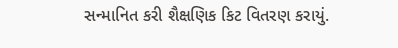સન્માનિત કરી શૈક્ષણિક કિટ વિતરણ કરાયું.